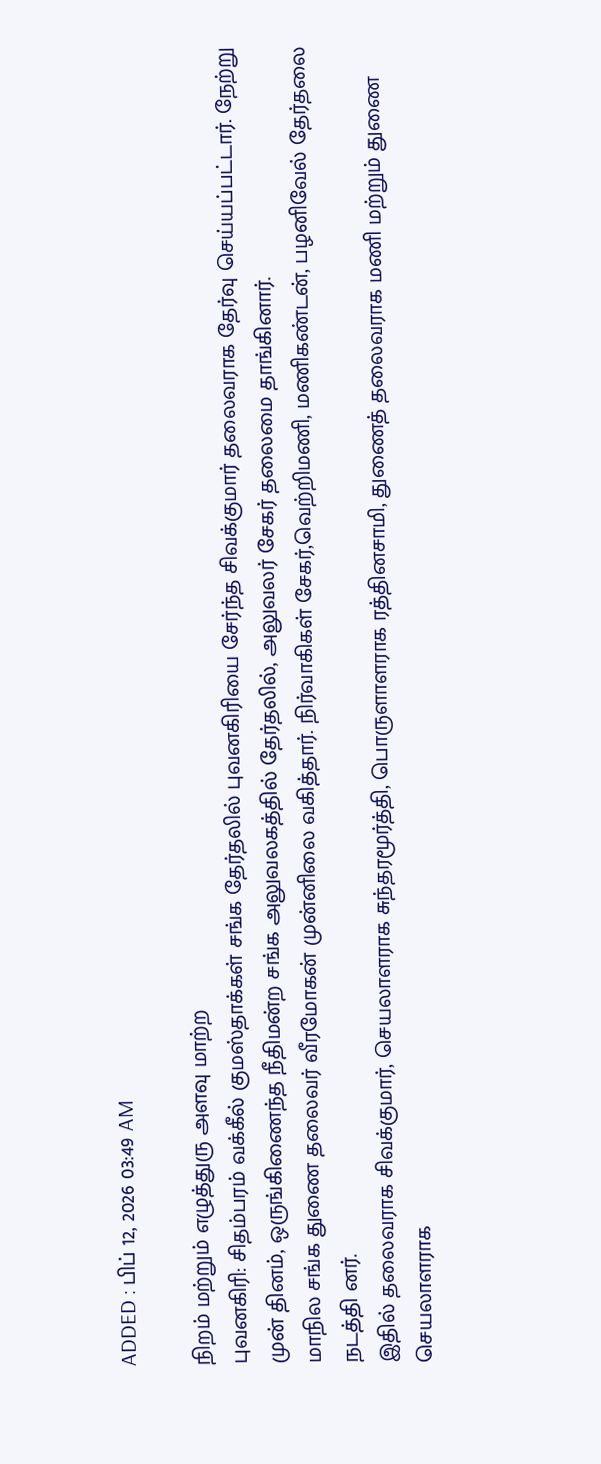ADDED : பிப் 12, 2026 03:49 AM

நிறம் மற்றும் எழுத்துரு அளவு மாற்ற
புவனகிரி: சிதம்பரம் வக்கீல் குமஸ்தாக்கள் சங்க தேர்தலில் புவனகிரியை சேர்ந்த சிவக்குமார் தலைவராக தேர்வு செய்யப்பட்டார். நேற்று முன் தினம், ஒருங்கிணைந்த நீதிமன்ற சங்க அலுவலகத்தில் தேர்தலில், அலுவலர் சேகர் தலைமை தாங்கினார்.
மாநில சங்க துணை தலைவர் வீரமோகன் முன்னிலை வகித்தார். நிர்வாகிகள் சேகர்,வெற்றிமணி, மணிகண்டன், பழனிவேல் தேர்தலை நடத்தி னர்.
இதில் தலைவராக சிவக்குமார், செயலாளராக சுந்தரமூர்த்தி, பொருளாளராக ரத்தினசாமி, துணைத் தலைவராக மணி மற்றும் துணை செயலாளராக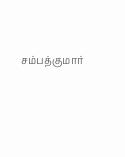சம்பத்குமார்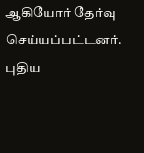ஆகியோர் தேர்வு செய்யப்பட்டனர். புதிய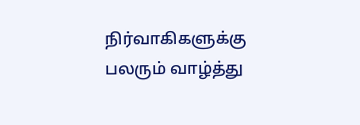நிர்வாகிகளுக்கு பலரும் வாழ்த்து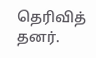தெரிவித் தனர்.